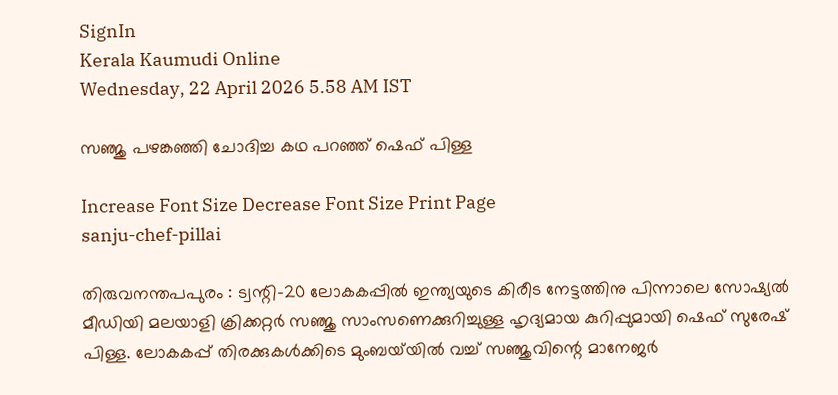SignIn
Kerala Kaumudi Online
Wednesday, 22 April 2026 5.58 AM IST

സഞ്ജു പഴങ്കഞ്ഞി ചോദിച്ച കഥ പറഞ്ഞ് ഷെഫ് പിള്ള

Increase Font Size Decrease Font Size Print Page
sanju-chef-pillai

തിരുവനന്തപപുരം : ട്വന്റി-20 ലോകകപ്പിൽ ഇന്ത്യയുടെ കിരീട നേട്ടത്തിനു പിന്നാലെ സോഷ്യൽ മീഡിയി മലയാളി ക്രിക്കറ്റർ സഞ്ജു സാംസണെക്കുറിച്ചുള്ള ഹൃദ്യമായ കുറിപ്പുമായി ഷെഫ് സുരേഷ് പിള്ള. ലോകകപ്പ് തിരക്കുകൾക്കിടെ മുംബയ്‌യിൽ വച്ച് സഞ്ജുവിന്റെ മാനേജർ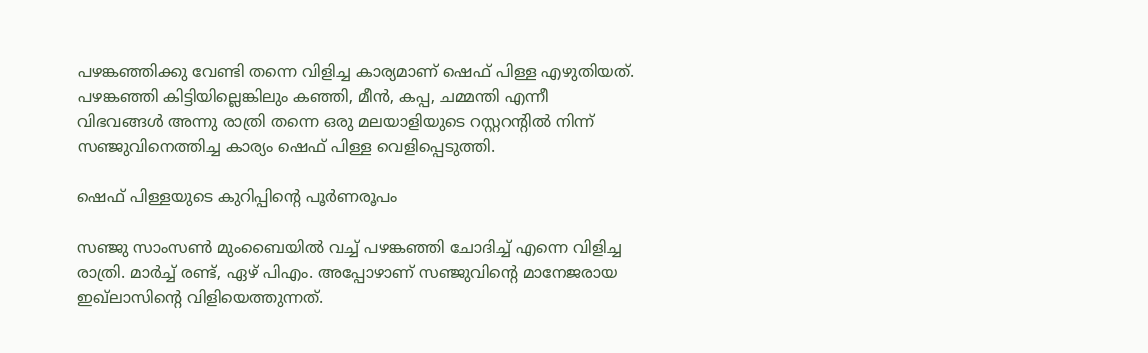പഴങ്കഞ്ഞിക്കു വേണ്ടി തന്നെ വിളിച്ച കാര്യമാണ് ഷെഫ് പിള്ള എഴുതിയത്. പഴങ്കഞ്ഞി കിട്ടിയില്ലെങ്കിലും കഞ്ഞി, മീൻ, കപ്പ, ചമ്മന്തി എന്നീ വിഭവങ്ങൾ‍ അന്നു രാത്രി തന്നെ ഒരു മലയാളിയുടെ റസ്റ്ററന്റിൽ നിന്ന് സഞ്ജുവിനെത്തിച്ച കാര്യം ഷെഫ് പിള്ള വെളിപ്പെടുത്തി.

ഷെഫ് പിള്ളയുടെ കുറിപ്പിന്റെ പൂർണരൂപം

സഞ്ജു സാംസൺ മുംബൈയിൽ വച്ച് പഴങ്കഞ്ഞി ചോദിച്ച് എന്നെ വിളിച്ച രാത്രി. മാർച്ച് രണ്ട്, ഏഴ് പിഎം. അപ്പോഴാണ് സഞ്ജുവിന്റെ മാനേജരായ ഇഖ്‍ലാസിന്റെ വിളിയെത്തുന്നത്.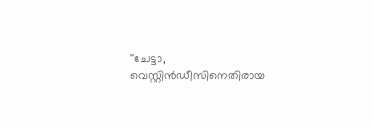''ചേട്ടാ, വെസ്റ്റിൻഡീസിനെതിരായ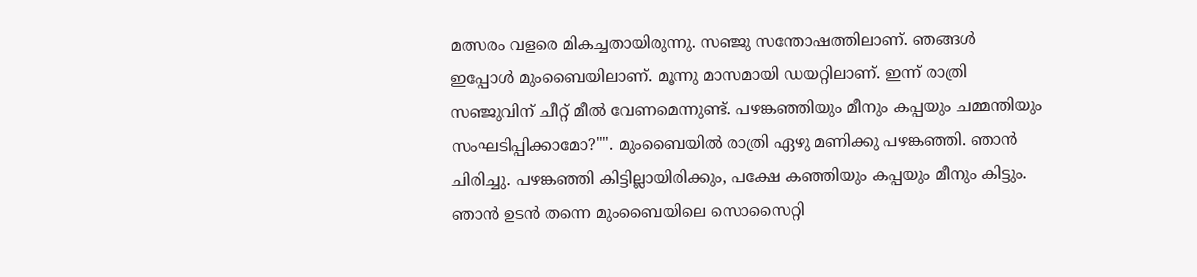മത്സരം വളരെ മികച്ചതായിരുന്നു. സഞ്ജു സന്തോഷത്തിലാണ്. ഞങ്ങൾ ഇപ്പോൾ മുംബൈയിലാണ്. മൂന്നു മാസമായി ഡയറ്റിലാണ്. ഇന്ന് രാത്രി സഞ്ജുവിന് ചീറ്റ് മീൽ വേണമെന്നുണ്ട്. പഴങ്കഞ്ഞിയും മീനും കപ്പയും ചമ്മന്തിയും സംഘടിപ്പിക്കാമോ?"". മുംബൈയിൽ രാത്രി ഏഴു മണിക്കു പഴങ്കഞ്ഞി. ഞാൻ ചിരിച്ചു. പഴങ്കഞ്ഞി കിട്ടില്ലായിരിക്കും, പക്ഷേ കഞ്ഞിയും കപ്പയും മീനും കിട്ടും. ഞാൻ‍ ഉടൻ തന്നെ മുംബൈയിലെ സൊസൈറ്റി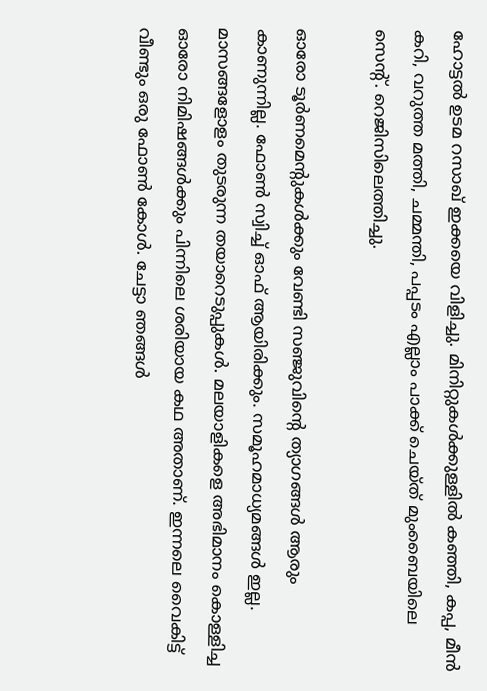ഹോട്ടൽ ഉടമ റസാഖ് ഇക്കയെ വിളിച്ചു. മിനിറ്റുകൾക്കുള്ളിൽ കഞ്ഞി, കപ്പ, മീൻ കറി, വറുത്ത മത്തി, ചമ്മന്തി, പപ്പടം എല്ലാം പാക്ക് ചെയ്ത് മുംബൈയിലെ സെന്റ്. റെജിസിലെത്തിച്ചു.

ഓരോ ടൂർണമെന്റുകൾക്കും വേണ്ടി സഞ്ജുവിന്റെ ത്യാഗങ്ങൾ‍ ആരും കാണുന്നില്ല. ഫോൺ സ്വിച്ച് ഓഫ് ആയിരിക്കും. സമൂഹമാധ്യമങ്ങൾ ഇല്ല. മാസങ്ങളോളം തുടരുന്ന തയാറെടുപ്പുകൾ. മലയാളികളെ അഭിമാനം കൊള്ളിച്ച ഓരോ നിമിഷങ്ങൾക്കും പിന്നിലെ ശരിയായ കഥ അതാണ്. ഇന്നലെ വൈകിട്ട് വീണ്ടും ഒരു ഫോൺ കോൾ. ചേട്ടാ ഞങ്ങൾ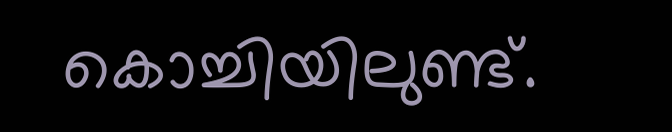കൊച്ചിയിലുണ്ട്.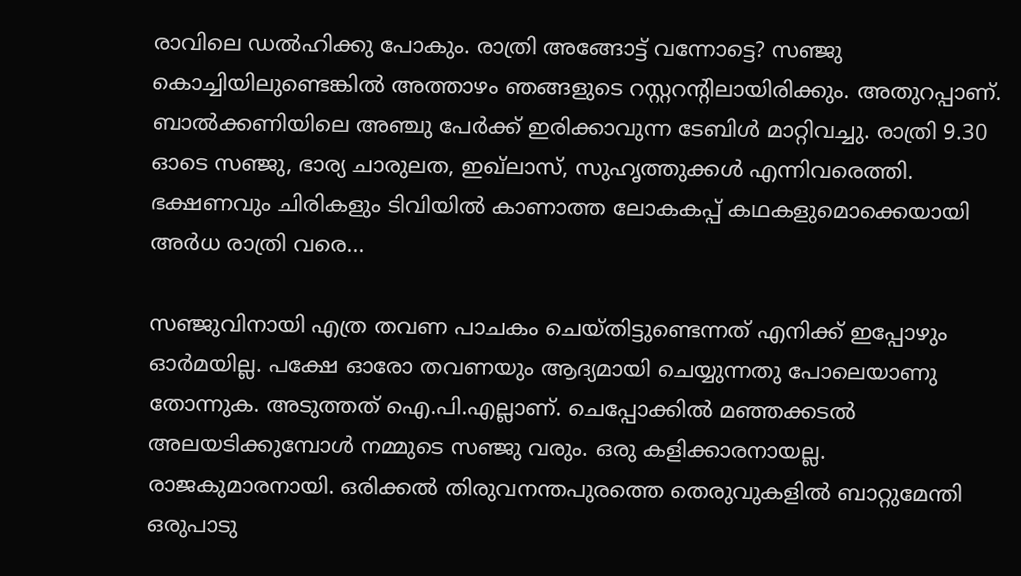രാവിലെ ഡൽഹിക്കു പോകും. രാത്രി അങ്ങോട്ട് വന്നോട്ടെ? സഞ്ജു കൊച്ചിയിലുണ്ടെങ്കിൽ അത്താഴം ഞങ്ങളുടെ റസ്റ്ററന്റിലായിരിക്കും. അതുറപ്പാണ്. ബാൽ‍ക്കണിയിലെ അഞ്ചു പേർക്ക് ഇരിക്കാവുന്ന ടേബിൾ മാറ്റിവച്ചു. രാത്രി 9.30 ഓടെ സഞ്ജു, ഭാര്യ ചാരുലത, ഇഖ്‍ലാസ്, സുഹ‍ൃത്തുക്കൾ എന്നിവരെത്തി. ഭക്ഷണവും ചിരികളും ടിവിയിൽ കാണാത്ത ലോകകപ്പ് കഥകളുമൊക്കെയായി അർധ രാത്രി വരെ...

സഞ്ജുവിനായി എത്ര തവണ പാചകം ചെയ്തിട്ടുണ്ടെന്നത് എനിക്ക് ഇപ്പോഴും ഓർമയില്ല. പക്ഷേ ഓരോ തവണയും ആദ്യമായി ചെയ്യുന്നതു പോലെയാണു തോന്നുക. അടുത്തത് ഐ.പി.എല്ലാണ്. ചെപ്പോക്കിൽ മഞ്ഞക്കടൽ അലയടിക്കുമ്പോൾ നമ്മുടെ സഞ്ജു വരും. ഒരു കളിക്കാരനായല്ല. രാജകുമാരനായി. ഒരിക്കൽ തിരുവനന്തപുരത്തെ തെരുവുകളിൽ ബാറ്റുമേന്തി ഒരുപാടു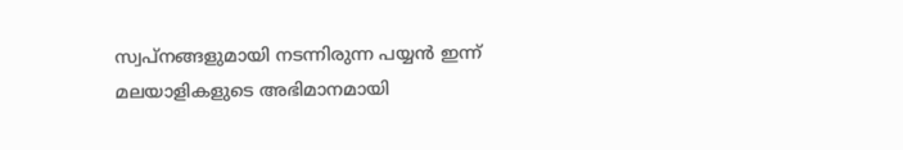സ്വപ്നങ്ങളുമായി നടന്നിരുന്ന പയ്യൻ‍ ഇന്ന് മലയാളികളുടെ അഭിമാനമായി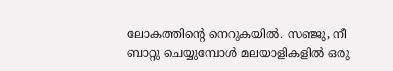ലോകത്തിന്റെ നെറുകയിൽ. സഞ്ജു, നീ ബാറ്റു ചെയ്യുമ്പോൾ മലയാളികളിൽ ഒരു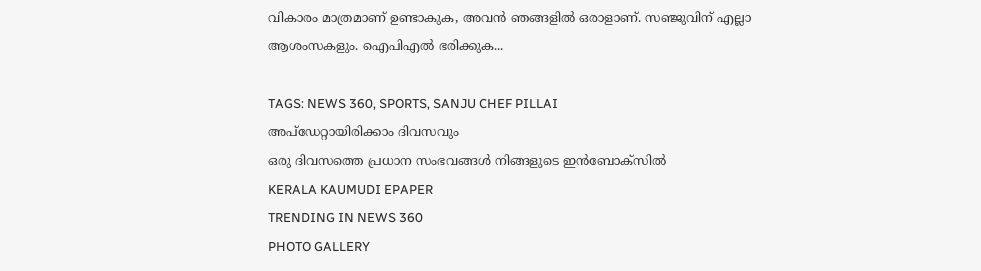വികാരം മാത്രമാണ് ഉണ്ടാകുക, അവൻ‍ ഞങ്ങളിൽ ഒരാളാണ്. സഞ്ജുവിന് എല്ലാ ആശംസകളും. ഐപിഎൽ ഭരിക്കുക...

TAGS: NEWS 360, SPORTS, SANJU CHEF PILLAI
അപ്ഡേറ്റായിരിക്കാം ദിവസവും
ഒരു ദിവസത്തെ പ്രധാന സംഭവങ്ങൾ നിങ്ങളുടെ ഇൻബോക്സിൽ
KERALA KAUMUDI EPAPER
TRENDING IN NEWS 360
PHOTO GALLERY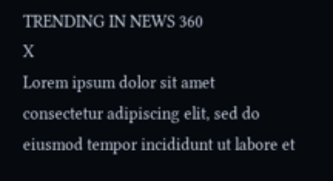TRENDING IN NEWS 360
X
Lorem ipsum dolor sit amet
consectetur adipiscing elit, sed do eiusmod tempor incididunt ut labore et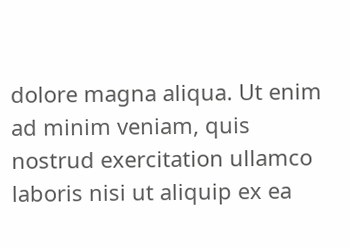dolore magna aliqua. Ut enim ad minim veniam, quis nostrud exercitation ullamco laboris nisi ut aliquip ex ea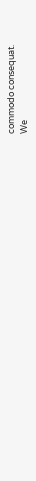commodo consequat.
We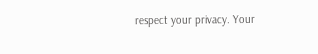respect your privacy. Your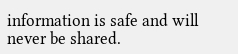information is safe and will never be shared.